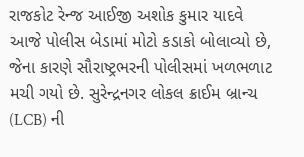રાજકોટ રેન્જ આઈજી અશોક કુમાર યાદવે આજે પોલીસ બેડામાં મોટો કડાકો બોલાવ્યો છે, જેના કારણે સૌરાષ્ટ્રભરની પોલીસમાં ખળભળાટ મચી ગયો છે. સુરેન્દ્રનગર લોકલ ક્રાઈમ બ્રાન્ચ (LCB) ની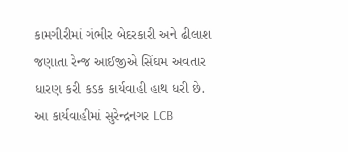કામગીરીમાં ગંભીર બેદરકારી અને ઢીલાશ જણાતા રેન્જ આઈજીએ સિંઘમ અવતાર ધારણ કરી કડક કાર્યવાહી હાથ ધરી છે.
આ કાર્યવાહીમાં સુરેન્દ્રનગર LCB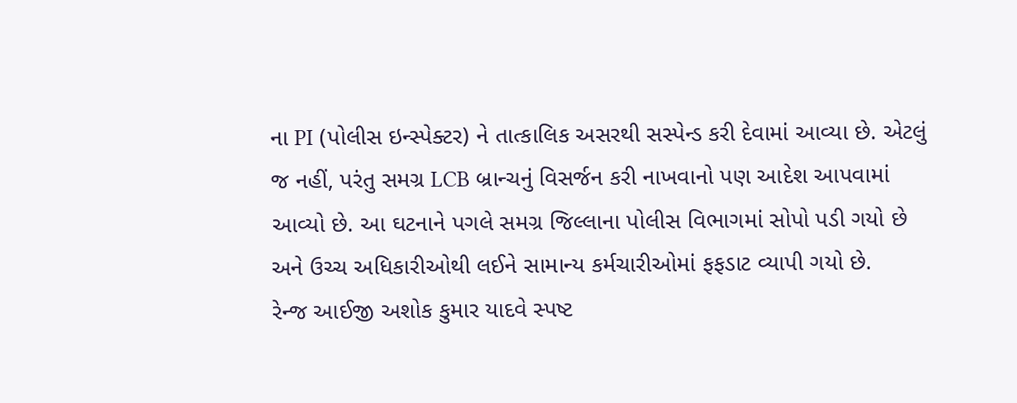ના PI (પોલીસ ઇન્સ્પેક્ટર) ને તાત્કાલિક અસરથી સસ્પેન્ડ કરી દેવામાં આવ્યા છે. એટલું જ નહીં, પરંતુ સમગ્ર LCB બ્રાન્ચનું વિસર્જન કરી નાખવાનો પણ આદેશ આપવામાં આવ્યો છે. આ ઘટનાને પગલે સમગ્ર જિલ્લાના પોલીસ વિભાગમાં સોપો પડી ગયો છે અને ઉચ્ચ અધિકારીઓથી લઈને સામાન્ય કર્મચારીઓમાં ફફડાટ વ્યાપી ગયો છે.
રેન્જ આઈજી અશોક કુમાર યાદવે સ્પષ્ટ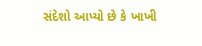સંદેશો આપ્યો છે કે ખાખી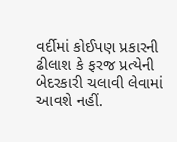વર્દીમાં કોઈપણ પ્રકારની ઢીલાશ કે ફરજ પ્રત્યેની બેદરકારી ચલાવી લેવામાં આવશે નહીં.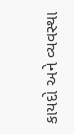કાયદો અને વ્યવસ્થા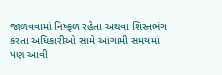જાળવવામાં નિષ્ફળ રહેતા અથવા શિસ્તભંગ કરતા અધિકારીઓ સામે આગામી સમયમાં પણ આવી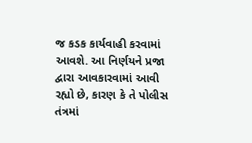જ કડક કાર્યવાહી કરવામાં આવશે. આ નિર્ણયને પ્રજા દ્વારા આવકારવામાં આવી રહ્યો છે, કારણ કે તે પોલીસ તંત્રમાં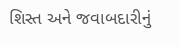શિસ્ત અને જવાબદારીનું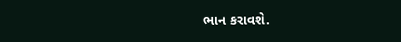ભાન કરાવશે.